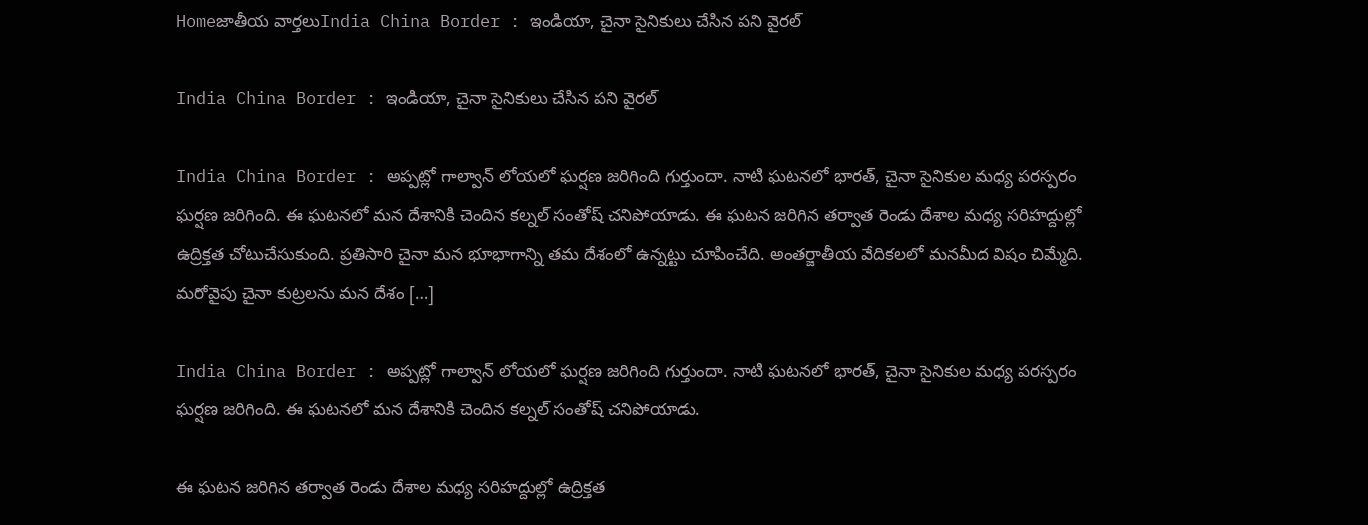Homeజాతీయ వార్తలుIndia China Border : ఇండియా, చైనా సైనికులు చేసిన పని వైరల్

India China Border : ఇండియా, చైనా సైనికులు చేసిన పని వైరల్

India China Border : అప్పట్లో గాల్వాన్ లోయలో ఘర్షణ జరిగింది గుర్తుందా. నాటి ఘటనలో భారత్, చైనా సైనికుల మధ్య పరస్పరం ఘర్షణ జరిగింది. ఈ ఘటనలో మన దేశానికి చెందిన కల్నల్ సంతోష్ చనిపోయాడు. ఈ ఘటన జరిగిన తర్వాత రెండు దేశాల మధ్య సరిహద్దుల్లో ఉద్రిక్తత చోటుచేసుకుంది. ప్రతిసారి చైనా మన భూభాగాన్ని తమ దేశంలో ఉన్నట్టు చూపించేది. అంతర్జాతీయ వేదికలలో మనమీద విషం చిమ్మేది. మరోవైపు చైనా కుట్రలను మన దేశం […]

India China Border : అప్పట్లో గాల్వాన్ లోయలో ఘర్షణ జరిగింది గుర్తుందా. నాటి ఘటనలో భారత్, చైనా సైనికుల మధ్య పరస్పరం ఘర్షణ జరిగింది. ఈ ఘటనలో మన దేశానికి చెందిన కల్నల్ సంతోష్ చనిపోయాడు.

ఈ ఘటన జరిగిన తర్వాత రెండు దేశాల మధ్య సరిహద్దుల్లో ఉద్రిక్తత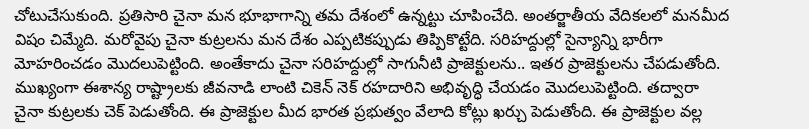చోటుచేసుకుంది. ప్రతిసారి చైనా మన భూభాగాన్ని తమ దేశంలో ఉన్నట్టు చూపించేది. అంతర్జాతీయ వేదికలలో మనమీద విషం చిమ్మేది. మరోవైపు చైనా కుట్రలను మన దేశం ఎప్పటికప్పుడు తిప్పికొట్టేది. సరిహద్దుల్లో సైన్యాన్ని భారీగా మోహరించడం మొదలుపెట్టింది. అంతేకాదు చైనా సరిహద్దుల్లో సాగునీటి ప్రాజెక్టులను.. ఇతర ప్రాజెక్టులను చేపడుతోంది. ముఖ్యంగా ఈశాన్య రాష్ట్రాలకు జీవనాడి లాంటి చికెన్ నెక్ రహదారిని అభివృద్ధి చేయడం మొదలుపెట్టింది. తద్వారా చైనా కుట్రలకు చెక్ పెడుతోంది. ఈ ప్రాజెక్టుల మీద భారత ప్రభుత్వం వేలాది కోట్లు ఖర్చు పెడుతోంది. ఈ ప్రాజెక్టుల వల్ల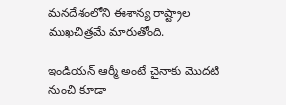మనదేశంలోని ఈశాన్య రాష్ట్రాల ముఖచిత్రమే మారుతోంది.

ఇండియన్ ఆర్మీ అంటే చైనాకు మొదటి నుంచి కూడా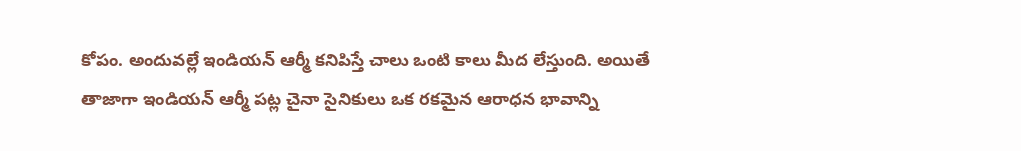కోపం. అందువల్లే ఇండియన్ ఆర్మీ కనిపిస్తే చాలు ఒంటి కాలు మీద లేస్తుంది. అయితే తాజాగా ఇండియన్ ఆర్మీ పట్ల చైనా సైనికులు ఒక రకమైన ఆరాధన భావాన్ని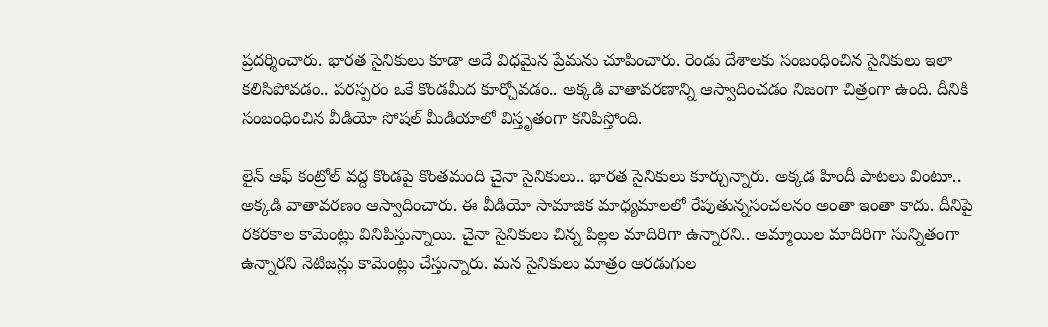ప్రదర్శించారు. భారత సైనికులు కూడా అదే విధమైన ప్రేమను చూపించారు. రెండు దేశాలకు సంబంధించిన సైనికులు ఇలా కలిసిపోవడం.. పరస్పరం ఒకే కొండమీద కూర్చోవడం.. అక్కడి వాతావరణాన్ని ఆస్వాదించడం నిజంగా చిత్రంగా ఉంది. దీనికి సంబంధించిన వీడియో సోషల్ మీడియాలో విస్తృతంగా కనిపిస్తోంది.

లైన్ ఆఫ్ కంట్రోల్ వద్ద కొండపై కొంతమంది చైనా సైనికులు.. భారత సైనికులు కూర్చున్నారు. అక్కడ హిందీ పాటలు వింటూ.. అక్కడి వాతావరణం ఆస్వాదించారు. ఈ వీడియో సామాజిక మాధ్యమాలలో రేపుతున్నసంచలనం అంతా ఇంతా కాదు. దీనిపై రకరకాల కామెంట్లు వినిపిస్తున్నాయి. చైనా సైనికులు చిన్న పిల్లల మాదిరిగా ఉన్నారని.. అమ్మాయిల మాదిరిగా సున్నితంగా ఉన్నారని నెటిజన్లు కామెంట్లు చేస్తున్నారు. మన సైనికులు మాత్రం ఆరడుగుల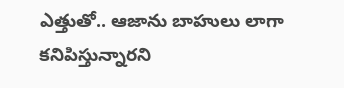ఎత్తుతో.. ఆజాను బాహులు లాగా కనిపిస్తున్నారని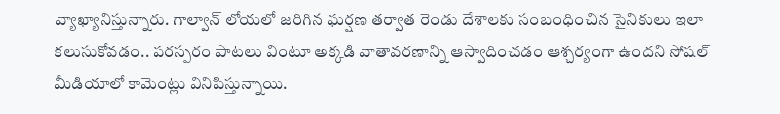వ్యాఖ్యానిస్తున్నారు. గాల్వాన్ లోయలో జరిగిన ఘర్షణ తర్వాత రెండు దేశాలకు సంబంధించిన సైనికులు ఇలా కలుసుకోవడం.. పరస్పరం పాటలు వింటూ అక్కడి వాతావరణాన్ని ఆస్వాదించడం ఆశ్చర్యంగా ఉందని సోషల్ మీడియాలో కామెంట్లు వినిపిస్తున్నాయి.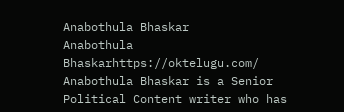Anabothula Bhaskar
Anabothula Bhaskarhttps://oktelugu.com/
Anabothula Bhaskar is a Senior Political Content writer who has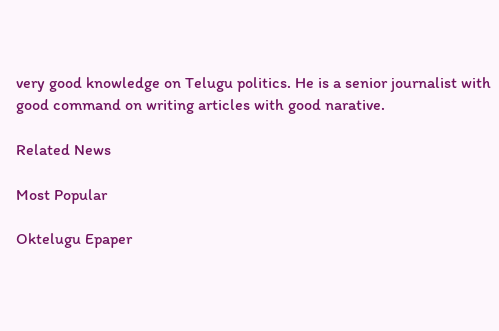very good knowledge on Telugu politics. He is a senior journalist with good command on writing articles with good narative.

Related News

Most Popular

Oktelugu Epaper